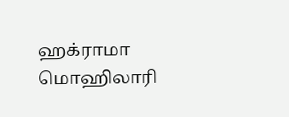ஹக்ராமா மொஹிலாரி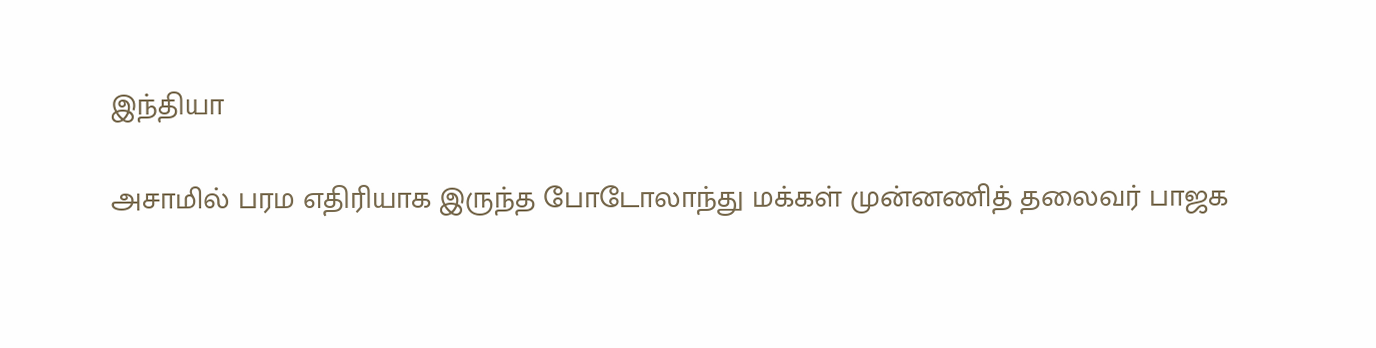இந்தியா

அசாமில் பரம எதிரியாக இருந்த போடோலாந்து மக்கள் முன்னணித் தலைவர் பாஜக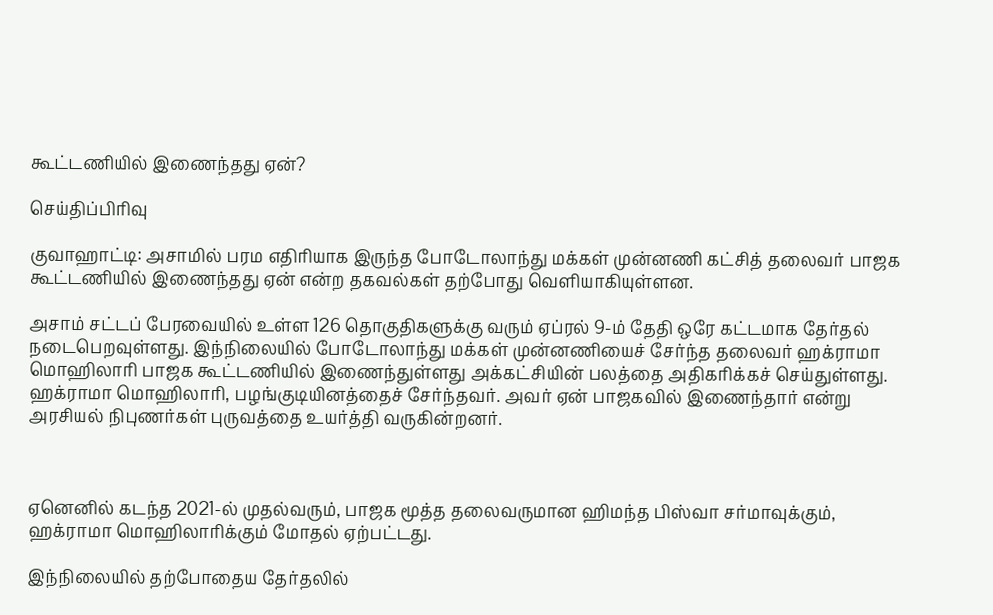கூட்டணியில் இணைந்தது ஏன்?

செய்திப்பிரிவு

குவாஹாட்டி: அசாமில் பரம எதிரியாக இருந்த போடோலாந்து மக்கள் முன்னணி கட்சித் தலைவர் பாஜக கூட்டணியில் இணைந்தது ஏன் என்ற தகவல்கள் தற்போது வெளியாகியுள்ளன.

அசாம் சட்டப் பேரவையில் உள்ள 126 தொகுதிகளுக்கு வரும் ஏப்ரல் 9-ம் தேதி ஒரே கட்டமாக தேர்தல் நடைபெறவுள்ளது. இந்நிலையில் போடோலாந்து மக்கள் முன்னணியைச் சேர்ந்த தலைவர் ஹக்ராமா மொஹிலாரி பாஜக கூட்டணியில் இணைந்துள்ளது அக்கட்சியின் பலத்தை அதிகரிக்கச் செய்துள்ளது. ஹக்ராமா மொஹிலாரி, பழங்குடியினத்தைச் சேர்ந்தவர். அவர் ஏன் பாஜகவில் இணைந்தார் என்று அரசியல் நிபுணர்கள் புருவத்தை உயர்த்தி வருகின்றனர்.



ஏனெனில் கடந்த 2021-ல் முதல்வரும், பாஜக மூத்த தலைவருமான ஹிமந்த பிஸ்வா சர்மாவுக்கும், ஹக்ராமா மொஹிலாரிக்கும் மோதல் ஏற்பட்டது.

இந்நிலையில் தற்போதைய தேர்தலில்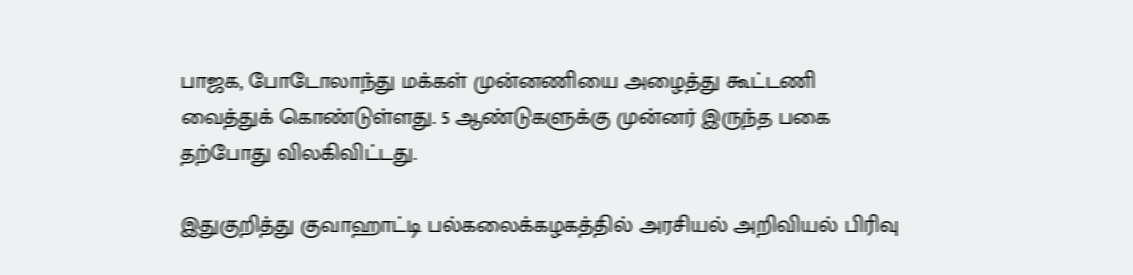பாஜக, போடோலாந்து மக்கள் முன்னணியை அழைத்து கூட்டணி வைத்துக் கொண்டுள்ளது. 5 ஆண்டுகளுக்கு முன்னர் இருந்த பகை தற்போது விலகிவிட்டது.

இதுகுறித்து குவாஹாட்டி பல்கலைக்கழகத்தில் அரசியல் அறிவியல் பிரிவு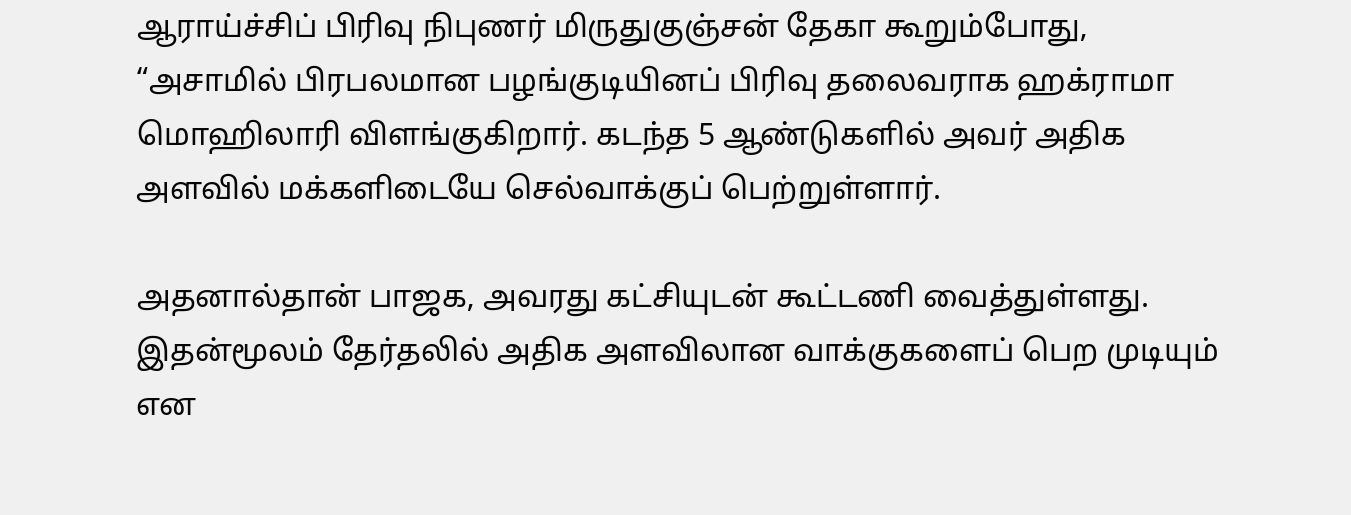ஆராய்ச்சிப் பிரிவு நிபுணர் மிருதுகுஞ்சன் தேகா கூறும்போது, “அசாமில் பிரபலமான பழங்குடியினப் பிரிவு தலைவராக ஹக்ராமா மொஹிலாரி விளங்குகிறார். கடந்த 5 ஆண்டுகளில் அவர் அதிக அளவில் மக்களிடையே செல்வாக்குப் பெற்றுள்ளார்.

அதனால்தான் பாஜக, அவரது கட்சியுடன் கூட்டணி வைத்துள்ளது. இதன்மூலம் தேர்தலில் அதிக அளவிலான வாக்குகளைப் பெற முடியும் என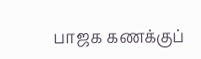பாஜக கணக்குப்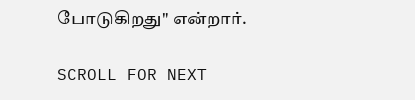போடுகிறது" என்றார்.

SCROLL FOR NEXT